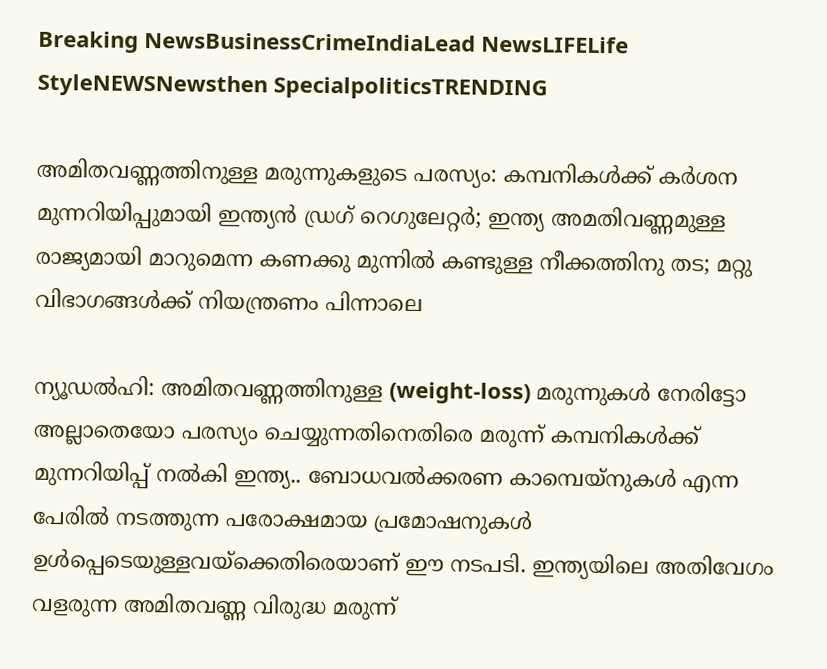Breaking NewsBusinessCrimeIndiaLead NewsLIFELife StyleNEWSNewsthen SpecialpoliticsTRENDING

അമിതവണ്ണത്തിനുള്ള മരുന്നുകളുടെ പരസ്യം: കമ്പനികള്‍ക്ക് കര്‍ശന മുന്നറിയിപ്പുമായി ഇന്ത്യന്‍ ഡ്രഗ് റെഗുലേറ്റര്‍; ഇന്ത്യ അമതിവണ്ണമുള്ള രാജ്യമായി മാറുമെന്ന കണക്കു മുന്നില്‍ കണ്ടുള്ള നീക്കത്തിനു തട; മറ്റു വിഭാഗങ്ങള്‍ക്ക് നിയന്ത്രണം പിന്നാലെ

ന്യൂഡല്‍ഹി: അമിതവണ്ണത്തിനുള്ള (weight-loss) മരുന്നുകള്‍ നേരിട്ടോ അല്ലാതെയോ പരസ്യം ചെയ്യുന്നതിനെതിരെ മരുന്ന് കമ്പനികള്‍ക്ക് മുന്നറിയിപ്പ് നല്‍കി ഇന്ത്യ.. ബോധവല്‍ക്കരണ കാമ്പെയ്നുകള്‍ എന്ന പേരില്‍ നടത്തുന്ന പരോക്ഷമായ പ്രമോഷനുകള്‍ ഉള്‍പ്പെടെയുള്ളവയ്‌ക്കെതിരെയാണ് ഈ നടപടി. ഇന്ത്യയിലെ അതിവേഗം വളരുന്ന അമിതവണ്ണ വിരുദ്ധ മരുന്ന്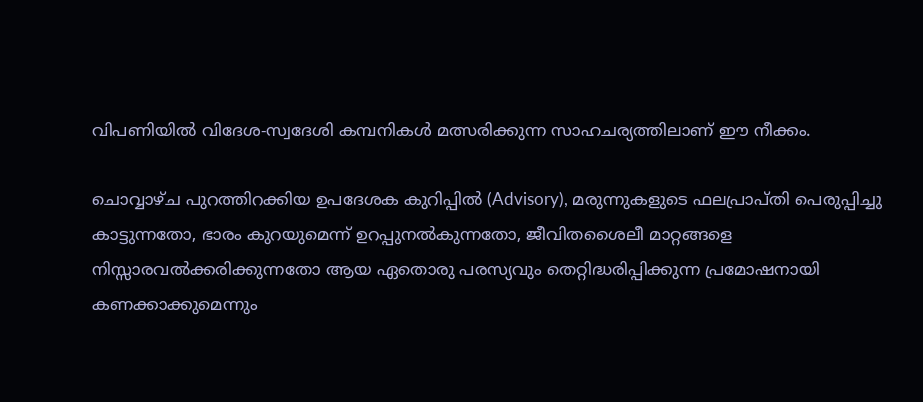വിപണിയില്‍ വിദേശ-സ്വദേശി കമ്പനികള്‍ മത്സരിക്കുന്ന സാഹചര്യത്തിലാണ് ഈ നീക്കം.

ചൊവ്വാഴ്ച പുറത്തിറക്കിയ ഉപദേശക കുറിപ്പില്‍ (Advisory), മരുന്നുകളുടെ ഫലപ്രാപ്തി പെരുപ്പിച്ചു കാട്ടുന്നതോ, ഭാരം കുറയുമെന്ന് ഉറപ്പുനല്‍കുന്നതോ, ജീവിതശൈലീ മാറ്റങ്ങളെ നിസ്സാരവല്‍ക്കരിക്കുന്നതോ ആയ ഏതൊരു പരസ്യവും തെറ്റിദ്ധരിപ്പിക്കുന്ന പ്രമോഷനായി കണക്കാക്കുമെന്നും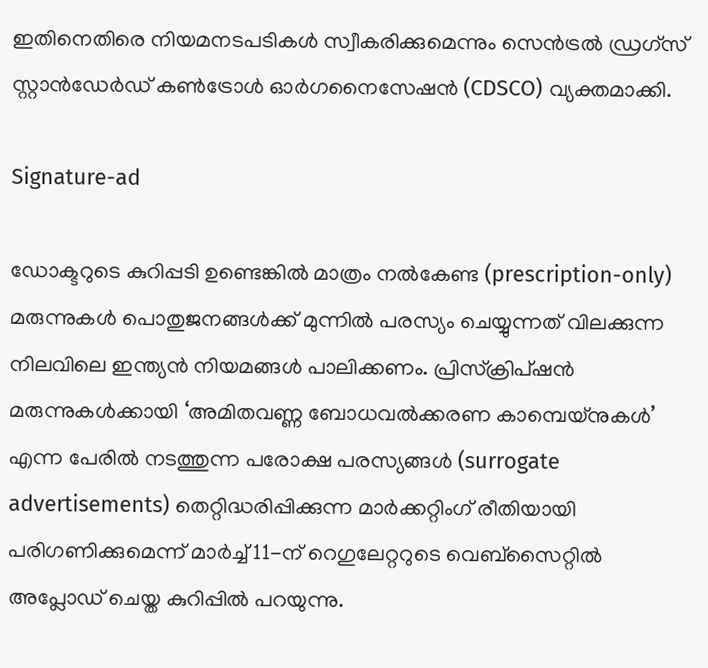ഇതിനെതിരെ നിയമനടപടികള്‍ സ്വീകരിക്കുമെന്നും സെന്‍ട്രല്‍ ഡ്രഗ്സ് സ്റ്റാന്‍ഡേര്‍ഡ് കണ്‍ട്രോള്‍ ഓര്‍ഗനൈസേഷന്‍ (CDSCO) വ്യക്തമാക്കി.

Signature-ad

ഡോക്ടറുടെ കുറിപ്പടി ഉണ്ടെങ്കില്‍ മാത്രം നല്‍കേണ്ട (prescription-only) മരുന്നുകള്‍ പൊതുജനങ്ങള്‍ക്ക് മുന്നില്‍ പരസ്യം ചെയ്യുന്നത് വിലക്കുന്ന നിലവിലെ ഇന്ത്യന്‍ നിയമങ്ങള്‍ പാലിക്കണം. പ്രിസ്‌ക്രിപ്ഷന്‍ മരുന്നുകള്‍ക്കായി ‘അമിതവണ്ണ ബോധവല്‍ക്കരണ കാമ്പെയ്നുകള്‍’ എന്ന പേരില്‍ നടത്തുന്ന പരോക്ഷ പരസ്യങ്ങള്‍ (surrogate advertisements) തെറ്റിദ്ധരിപ്പിക്കുന്ന മാര്‍ക്കറ്റിംഗ് രീതിയായി പരിഗണിക്കുമെന്ന് മാര്‍ച്ച് 11-ന് റെഗുലേറ്ററുടെ വെബ്സൈറ്റില്‍ അപ്ലോഡ് ചെയ്ത കുറിപ്പില്‍ പറയുന്നു.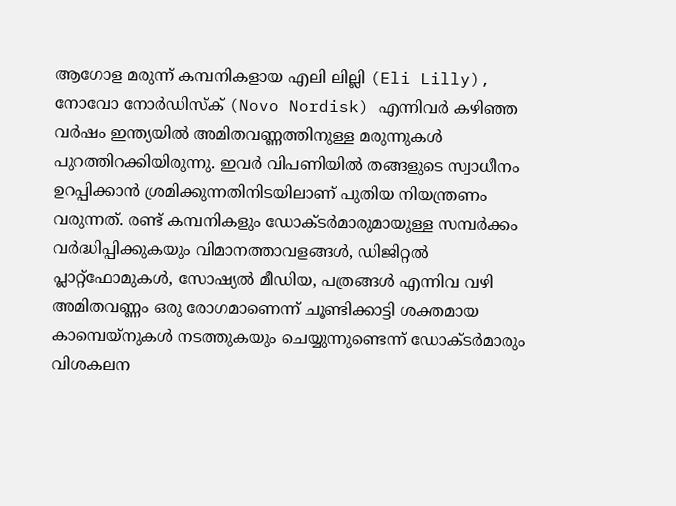ആഗോള മരുന്ന് കമ്പനികളായ എലി ലില്ലി (Eli Lilly), നോവോ നോര്‍ഡിസ്‌ക് (Novo Nordisk) എന്നിവര്‍ കഴിഞ്ഞ വര്‍ഷം ഇന്ത്യയില്‍ അമിതവണ്ണത്തിനുള്ള മരുന്നുകള്‍ പുറത്തിറക്കിയിരുന്നു. ഇവര്‍ വിപണിയില്‍ തങ്ങളുടെ സ്വാധീനം ഉറപ്പിക്കാന്‍ ശ്രമിക്കുന്നതിനിടയിലാണ് പുതിയ നിയന്ത്രണം വരുന്നത്. രണ്ട് കമ്പനികളും ഡോക്ടര്‍മാരുമായുള്ള സമ്പര്‍ക്കം വര്‍ദ്ധിപ്പിക്കുകയും വിമാനത്താവളങ്ങള്‍, ഡിജിറ്റല്‍ പ്ലാറ്റ്ഫോമുകള്‍, സോഷ്യല്‍ മീഡിയ, പത്രങ്ങള്‍ എന്നിവ വഴി അമിതവണ്ണം ഒരു രോഗമാണെന്ന് ചൂണ്ടിക്കാട്ടി ശക്തമായ കാമ്പെയ്നുകള്‍ നടത്തുകയും ചെയ്യുന്നുണ്ടെന്ന് ഡോക്ടര്‍മാരും വിശകലന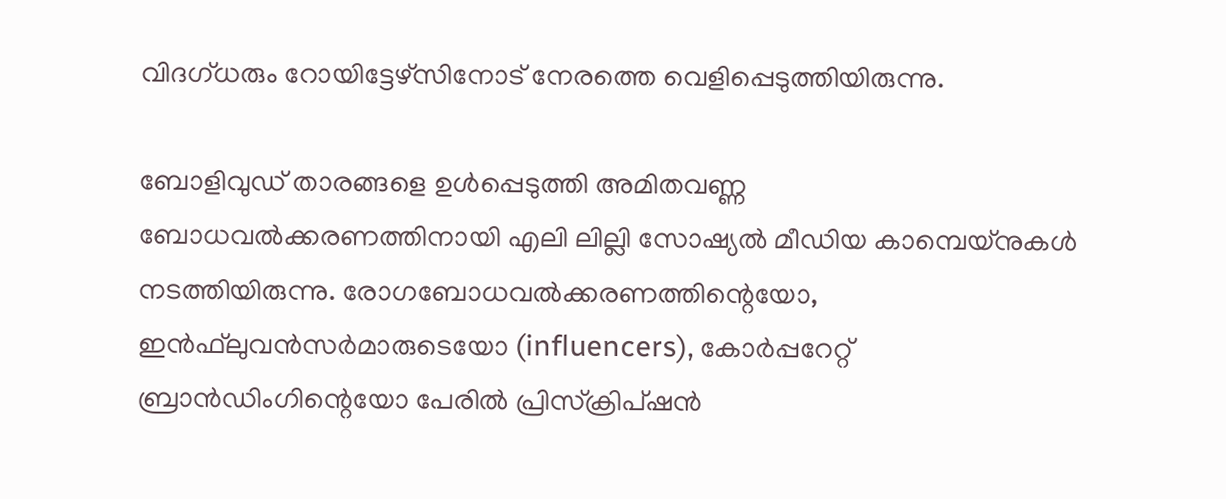വിദഗ്ധരും റോയിട്ടേഴ്സിനോട് നേരത്തെ വെളിപ്പെടുത്തിയിരുന്നു.

ബോളിവുഡ് താരങ്ങളെ ഉള്‍പ്പെടുത്തി അമിതവണ്ണ ബോധവല്‍ക്കരണത്തിനായി എലി ലില്ലി സോഷ്യല്‍ മീഡിയ കാമ്പെയ്നുകള്‍ നടത്തിയിരുന്നു. രോഗബോധവല്‍ക്കരണത്തിന്റെയോ, ഇന്‍ഫ്‌ലുവന്‍സര്‍മാരുടെയോ (influencers), കോര്‍പ്പറേറ്റ് ബ്രാന്‍ഡിംഗിന്റെയോ പേരില്‍ പ്രിസ്‌ക്രിപ്ഷന്‍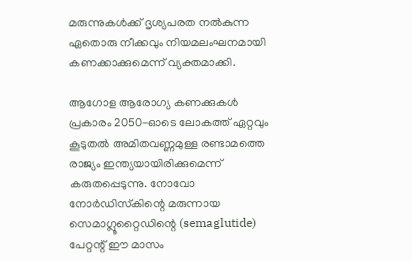മരുന്നുകള്‍ക്ക് ദൃശ്യപരത നല്‍കുന്ന ഏതൊരു നീക്കവും നിയമലംഘനമായി കണക്കാക്കുമെന്ന് വ്യക്തമാക്കി.

ആഗോള ആരോഗ്യ കണക്കുകള്‍ പ്രകാരം 2050-ഓടെ ലോകത്ത് ഏറ്റവും കൂടുതല്‍ അമിതവണ്ണമുള്ള രണ്ടാമത്തെ രാജ്യം ഇന്ത്യയായിരിക്കുമെന്ന് കരുതപ്പെടുന്നു. നോവോ നോര്‍ഡിസ്‌കിന്റെ മരുന്നായ സെമാഗ്ലൂറ്റൈഡിന്റെ (semaglutide) പേറ്റന്റ് ഈ മാസം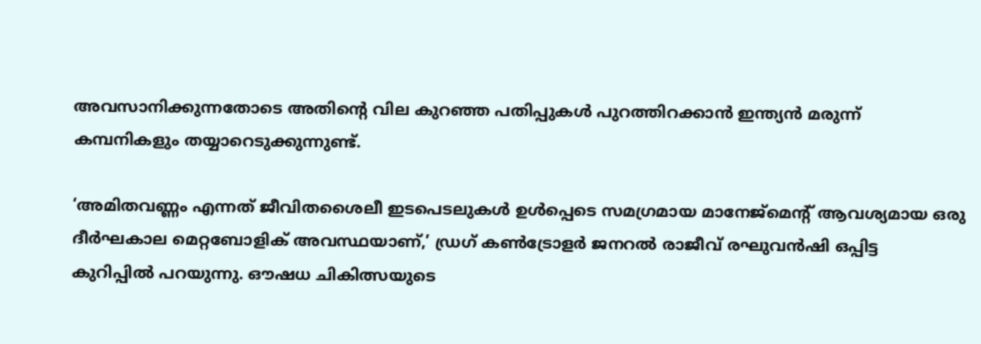അവസാനിക്കുന്നതോടെ അതിന്റെ വില കുറഞ്ഞ പതിപ്പുകള്‍ പുറത്തിറക്കാന്‍ ഇന്ത്യന്‍ മരുന്ന് കമ്പനികളും തയ്യാറെടുക്കുന്നുണ്ട്.

‘അമിതവണ്ണം എന്നത് ജീവിതശൈലീ ഇടപെടലുകള്‍ ഉള്‍പ്പെടെ സമഗ്രമായ മാനേജ്മെന്റ് ആവശ്യമായ ഒരു ദീര്‍ഘകാല മെറ്റബോളിക് അവസ്ഥയാണ്,’ ഡ്രഗ് കണ്‍ട്രോളര്‍ ജനറല്‍ രാജീവ് രഘുവന്‍ഷി ഒപ്പിട്ട കുറിപ്പില്‍ പറയുന്നു. ഔഷധ ചികിത്സയുടെ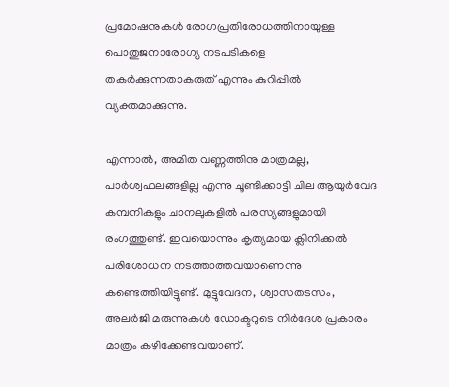പ്രമോഷനുകള്‍ രോഗപ്രതിരോധത്തിനായുള്ള പൊതുജനാരോഗ്യ നടപടികളെ തകര്‍ക്കുന്നതാകരുത് എന്നും കുറിപ്പില്‍ വ്യക്തമാക്കുന്നു.

എന്നാല്‍, അമിത വണ്ണത്തിനു മാത്രമല്ല, പാര്‍ശ്വഫലങ്ങളില്ല എന്നു ചൂണ്ടിക്കാട്ടി ചില ആയുര്‍വേദ കമ്പനികളും ചാനലുകളില്‍ പരസ്യങ്ങളുമായി രംഗത്തുണ്ട്. ഇവയൊന്നും കൃത്യമായ ക്ലിനിക്കല്‍ പരിശോധന നടത്താത്തവയാണെന്നു കണ്ടെത്തിയിട്ടുണ്ട്. മുട്ടുവേദന, ശ്വാസതടസം, അലര്‍ജി മരുന്നുകള്‍ ഡോക്ടറുടെ നിര്‍ദേശ പ്രകാരം മാത്രം കഴിക്കേണ്ടവയാണ്.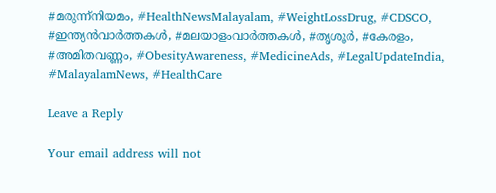#മരുന്ന്നിയമം, #HealthNewsMalayalam, #WeightLossDrug, #CDSCO, #ഇന്ത്യൻവാർത്തകൾ, #മലയാളംവാർത്തകൾ, #തൃശൂർ, #കേരളം, #അമിതവണ്ണം, #ObesityAwareness, #MedicineAds, #LegalUpdateIndia, #MalayalamNews, #HealthCare

Leave a Reply

Your email address will not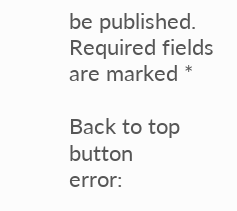be published. Required fields are marked *

Back to top button
error: